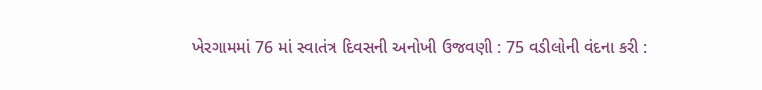ખેરગામમાં 76 માં સ્વાતંત્ર દિવસની અનોખી ઉજવણી : 75 વડીલોની વંદના કરી :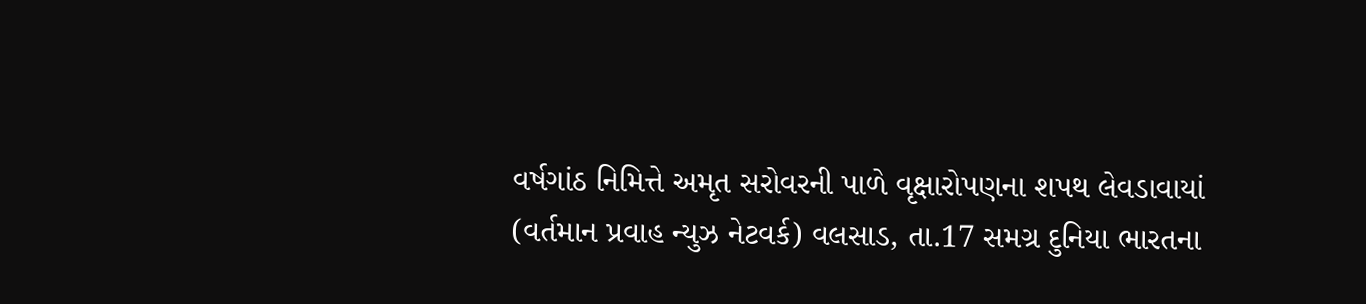વર્ષગાંઠ નિમિત્તે અમૃત સરોવરની પાળે વૃક્ષારોપણના શપથ લેવડાવાયાં
(વર્તમાન પ્રવાહ ન્યુઝ નેટવર્ક) વલસાડ, તા.17 સમગ્ર દુનિયા ભારતના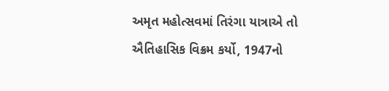અમૃત મહોત્સવમાં તિરંગા યાત્રાએ તો ઐતિહાસિક વિક્રમ કર્યો, 1947નો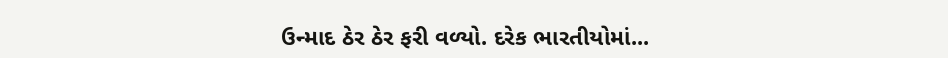ઉન્માદ ઠેર ઠેર ફરી વળ્યો. દરેક ભારતીયોમાં...